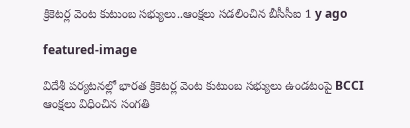క్రికెట‌ర్ల వెంట కుటుంబ స‌భ్యులు..ఆంక్ష‌లు స‌డ‌లించిన బీసీసీఐ 1 y ago

featured-image

విదేశీ పర్యటనల్లో భారత క్రికెటర్ల వెంట కుటుంబ సభ్యులు ఉండటంపై BCCI ఆంక్షలు విధించిన సంగతి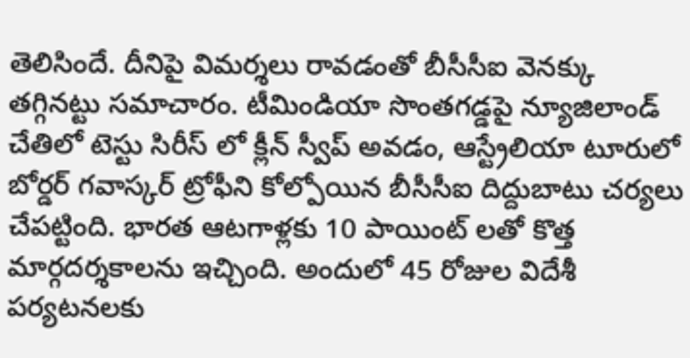తెలిసిందే. దీనిపై విమర్శలు రావడంతో బీసీసీఐ వెనక్కు తగ్గినట్టు సమాచారం. టీమిండియా సొంతగడ్డపై న్యూజిలాండ్ చేతిలో టెస్టు సిరీస్‌ లో క్లీన్‌ స్వీప్ అవడం, ఆస్ట్రేలియా టూరులో బోర్డర్ గవాస్కర్ ట్రోఫీని కోల్పోయిన బీసీసీఐ దిద్దుబాటు చర్యలు చేపట్టింది. భారత ఆటగాళ్లకు 10 పాయింట్ లతో కొత్త మార్గదర్శకాలను ఇచ్చింది. అందులో 45 రోజుల విదేశీ పర్యటనలకు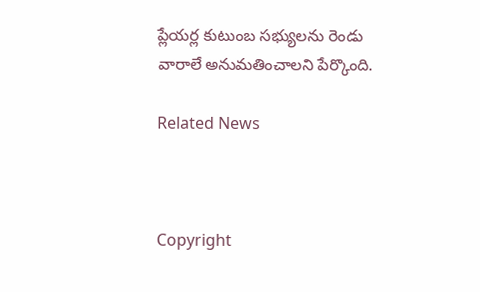ప్లేయర్ల కుటుంబ సభ్యులను రెండు వారాలే అనుమతించాలని పేర్కొంది.

Related News



Copyright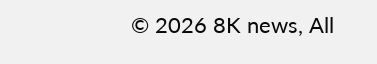© 2026 8K news, All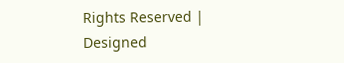Rights Reserved | Designed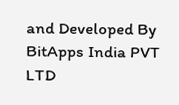and Developed By BitApps India PVT LTD